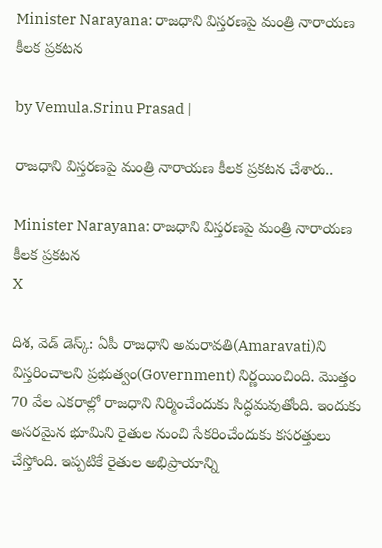Minister Narayana: రాజధాని విస్తరణపై మంత్రి నారాయణ కీలక ప్రకటన

by Vemula.Srinu Prasad |

రాజధాని విస్తరణపై మంత్రి నారాయణ కీలక ప్రకటన చేశారు..

Minister Narayana: రాజధాని విస్తరణపై మంత్రి నారాయణ కీలక ప్రకటన
X

దిశ, వెడ్ డెస్క్: ఏపీ రాజధాని అమరావతి(Amaravati)ని విస్తరించాలని ప్రభుత్వం(Government) నిర్ణయించింది. మొత్తం 70 వేల ఎకరాల్లో రాజధాని నిర్మించేందుకు సిద్ధమవుతోంది. ఇందుకు అసరమైన భూమిని రైతుల నుంచి సేకరించేందుకు కసరత్తులు చేస్తోంది. ఇప్పటికే రైతుల అభిప్రాయాన్ని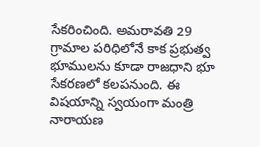సేకరించింది. అమరావతి 29 గ్రామాల పరిధిలోనే కాక ప్రభుత్వ భూములను కూడా రాజధాని భూ సేకరణలో కలపనుంది. ఈ విషయాన్ని స్వయంగా మంత్రి నారాయణ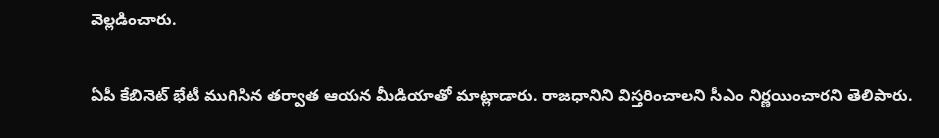వెల్లడించారు.


ఏపీ కేబినెట్ భేటీ ముగిసిన తర్వాత ఆయన మీడియాతో మాట్లాడారు. రాజధానిని విస్తరించాలని సీఎం నిర్ణయించారని తెలిపారు.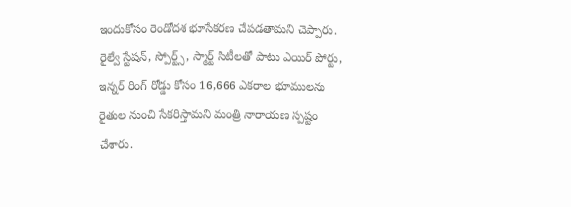ఇందుకోసం రెండోదశ భూసేకరణ చేపడతామని చెప్పారు. రైల్వే స్టేషన్, స్పోర్ట్స్, స్మార్ట్ సిటీలతో పాటు ఎయిర్ పోర్టు, ఇన్నర్ రింగ్ రోడ్డు కోసం 16,666 ఎకరాల భూములను రైతుల నుంచి సేకరిస్తామని మంత్రి నారాయణ స్పష్టం చేశారు.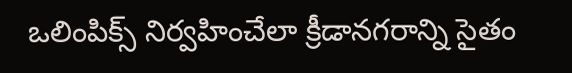ఒలింపిక్స్ నిర్వహించేలా క్రీడానగరాన్ని సైతం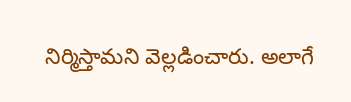నిర్మిస్తామని వెల్లడించారు. అలాగే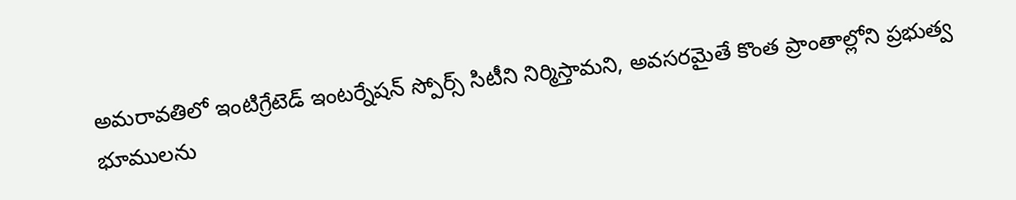అమరావతిలో ఇంటిగ్రేటెడ్ ఇంటర్నేషన్ స్పోర్స్ సిటీని నిర్మిస్తామని, అవసరమైతే కొంత ప్రాంతాల్లోని ప్రభుత్వ భూములను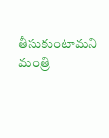తీసుకుంటామని మంత్రి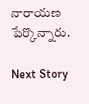నారాయణ పేర్కొన్నారు.

Next Story